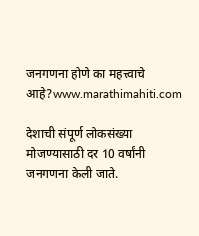जनगणना होणे का महत्त्वाचे आहे?www.marathimahiti.com

देशाची संपूर्ण लोकसंख्या मोजण्यासाठी दर 10 वर्षांनी जनगणना केली जाते.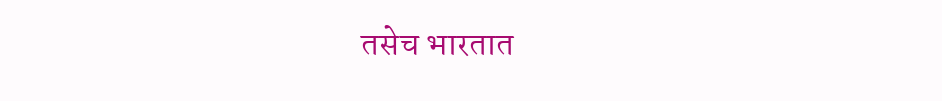तसेच भारतात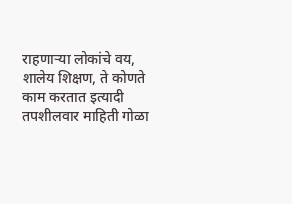राहणाऱ्या लोकांचे वय, शालेय शिक्षण, ते कोणते काम करतात इत्यादी तपशीलवार माहिती गोळा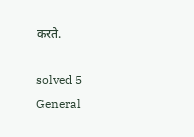करते.

solved 5
General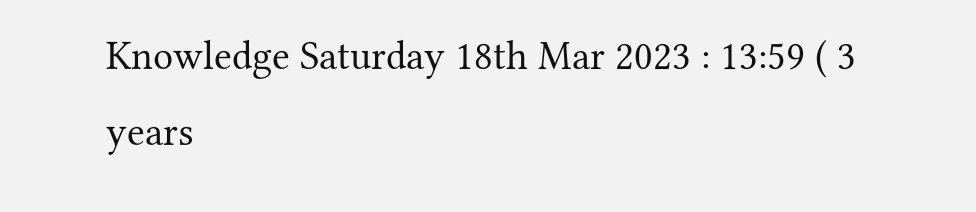Knowledge Saturday 18th Mar 2023 : 13:59 ( 3 years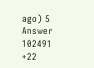ago) 5 Answer 102491 +22